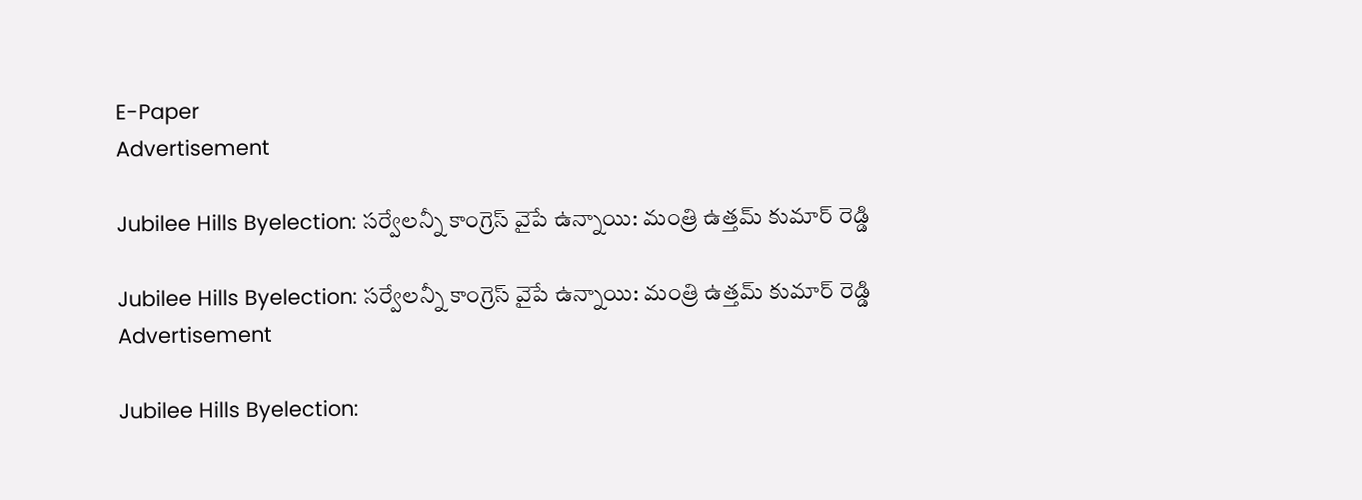E-Paper
Advertisement

Jubilee Hills Byelection: సర్వేలన్నీ కాంగ్రెస్ వైపే ఉన్నాయి: మంత్రి ఉత్తమ్ కుమార్ రెడ్డి

Jubilee Hills Byelection: సర్వేలన్నీ కాంగ్రెస్ వైపే ఉన్నాయి: మంత్రి ఉత్తమ్ కుమార్ రెడ్డి
Advertisement

Jubilee Hills Byelection: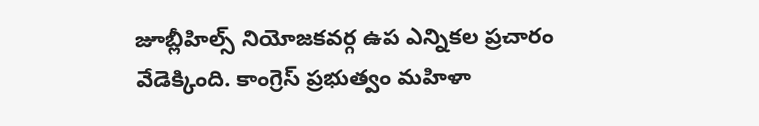జూబ్లీహిల్స్ నియోజకవర్గ ఉప ఎన్నికల ప్రచారం వేడెక్కింది. కాంగ్రెస్ ప్రభుత్వం మహిళా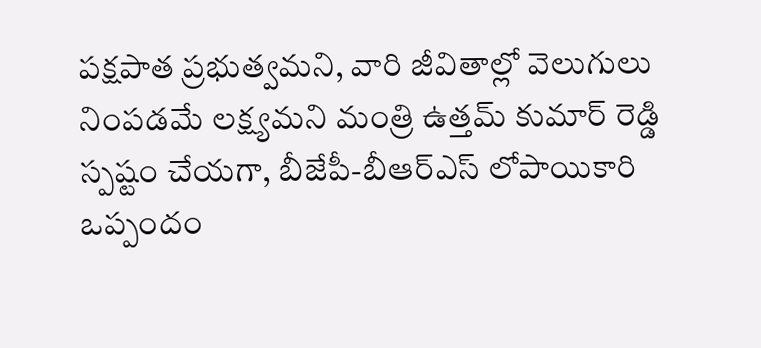పక్షపాత ప్రభుత్వమని, వారి జీవితాల్లో వెలుగులు నింపడమే లక్ష్యమని మంత్రి ఉత్తమ్ కుమార్ రెడ్డి స్పష్టం చేయగా, బీజేపీ-బీఆర్ఎస్ లోపాయికారి ఒప్పందం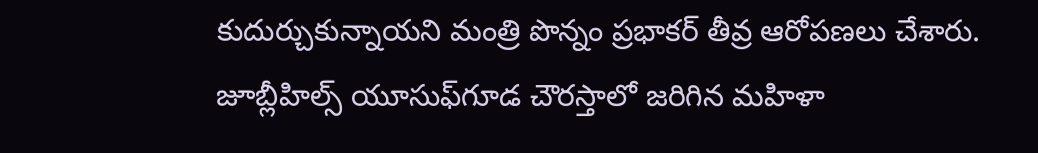కుదుర్చుకున్నాయని మంత్రి పొన్నం ప్రభాకర్ తీవ్ర ఆరోపణలు చేశారు.  జూబ్లీహిల్స్ యూసుఫ్‌గూడ చౌరస్తాలో జరిగిన మహిళా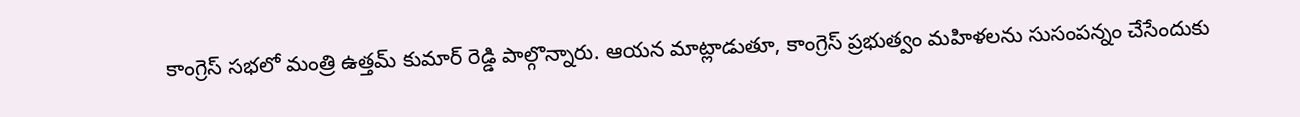కాంగ్రెస్ సభలో మంత్రి ఉత్తమ్ కుమార్ రెడ్డి పాల్గొన్నారు. ఆయన మాట్లాడుతూ, కాంగ్రెస్ ప్రభుత్వం మహిళలను సుసంపన్నం చేసేందుకు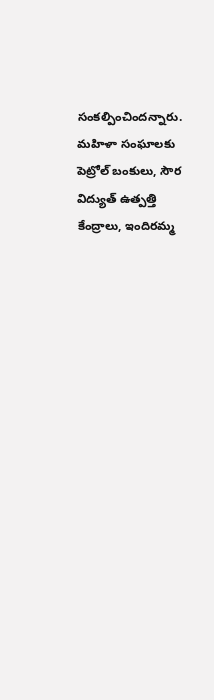సంకల్పించిందన్నారు. మహిళా సంఘాలకు పెట్రోల్ బంకులు, సౌర విద్యుత్ ఉత్పత్తి కేంద్రాలు, ఇందిరమ్మ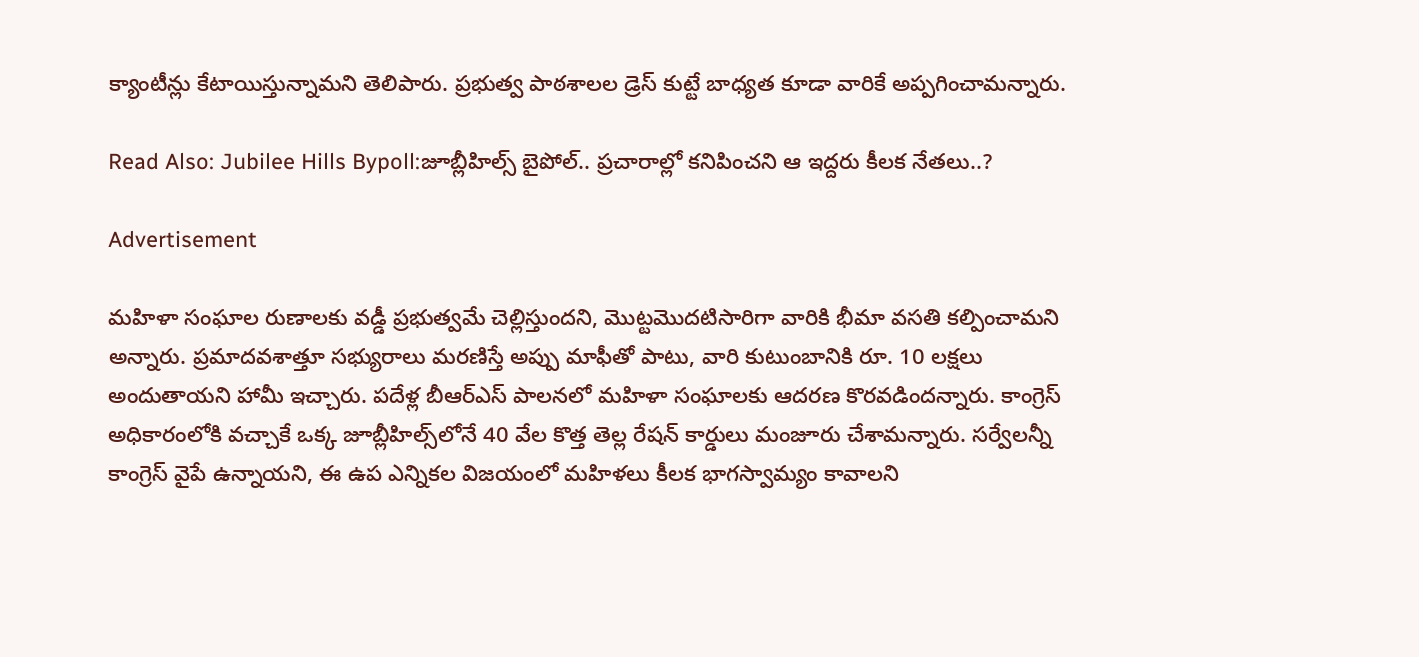క్యాంటీన్లు కేటాయిస్తున్నామని తెలిపారు. ప్రభుత్వ పాఠశాలల డ్రెస్ కుట్టే బాధ్యత కూడా వారికే అప్పగించామన్నారు.

Read Also: Jubilee Hills Bypoll:జూబ్లీహిల్స్ బైపోల్.. ప్రచారాల్లో కనిపించని ఆ ఇద్దరు కీలక నేతలు..?

Advertisement

మహిళా సంఘాల రుణాలకు వడ్డీ ప్రభుత్వమే చెల్లిస్తుందని, మొట్టమొదటిసారిగా వారికి భీమా వసతి కల్పించామని అన్నారు. ప్రమాదవశాత్తూ సభ్యురాలు మరణిస్తే అప్పు మాఫీతో పాటు, వారి కుటుంబానికి రూ. 10 లక్షలు అందుతాయని హామీ ఇచ్చారు. పదేళ్ల బీఆర్ఎస్ పాలనలో మహిళా సంఘాలకు ఆదరణ కొరవడిందన్నారు. కాంగ్రెస్ అధికారంలోకి వచ్చాకే ఒక్క జూబ్లీహిల్స్‌లోనే 40 వేల కొత్త తెల్ల రేషన్ కార్డులు మంజూరు చేశామన్నారు. సర్వేలన్నీ కాంగ్రెస్ వైపే ఉన్నాయని, ఈ ఉప ఎన్నికల విజయంలో మహిళలు కీలక భాగస్వామ్యం కావాలని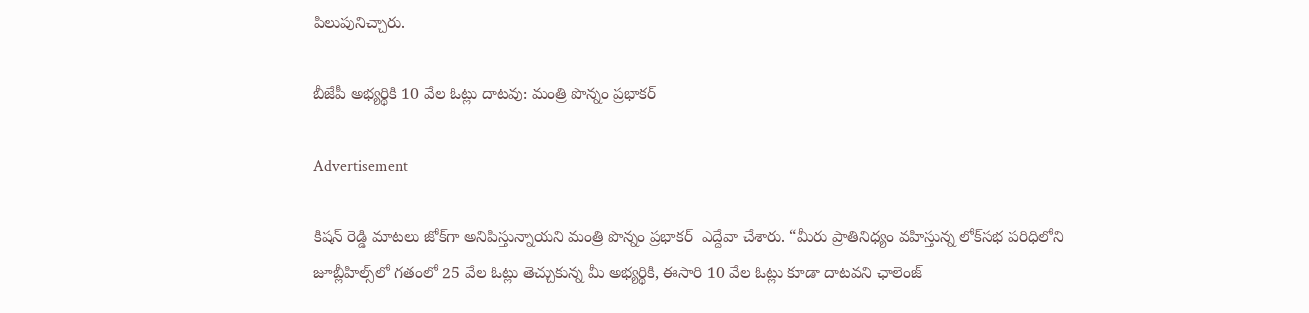పిలుపునిచ్చారు.

బీజేపీ అభ్యర్థికి 10 వేల ఓట్లు దాటవు: మంత్రి పొన్నం ప్రభాకర్

Advertisement

కిషన్ రెడ్డి మాటలు జోక్‌గా అనిపిస్తున్నాయని మంత్రి పొన్నం ప్రభాకర్  ఎద్దేవా చేశారు. “మీరు ప్రాతినిధ్యం వహిస్తున్న లోక్‌సభ పరిధిలోని జూబ్లీహిల్స్‌లో గతంలో 25 వేల ఓట్లు తెచ్చుకున్న మీ అభ్యర్థికి, ఈసారి 10 వేల ఓట్లు కూడా దాటవని ఛాలెంజ్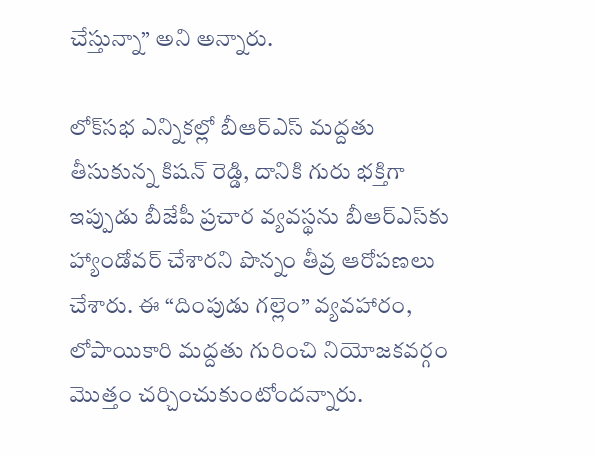చేస్తున్నా” అని అన్నారు.

లోక్‌సభ ఎన్నికల్లో బీఆర్ఎస్ మద్దతు తీసుకున్న కిషన్ రెడ్డి, దానికి గురు భక్తిగా ఇప్పుడు బీజేపీ ప్రచార వ్యవస్థను బీఆర్ఎస్‌కు హ్యాండోవర్ చేశారని పొన్నం తీవ్ర ఆరోపణలు చేశారు. ఈ “దింపుడు గల్లెం” వ్యవహారం, లోపాయికారి మద్దతు గురించి నియోజకవర్గం మొత్తం చర్చించుకుంటోందన్నారు.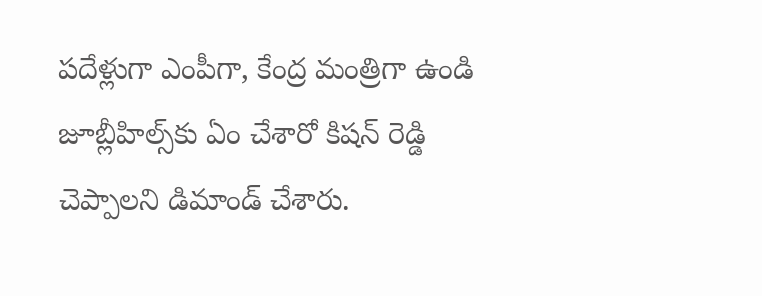పదేళ్లుగా ఎంపీగా, కేంద్ర మంత్రిగా ఉండి జూబ్లీహిల్స్‌కు ఏం చేశారో కిషన్ రెడ్డి చెప్పాలని డిమాండ్ చేశారు.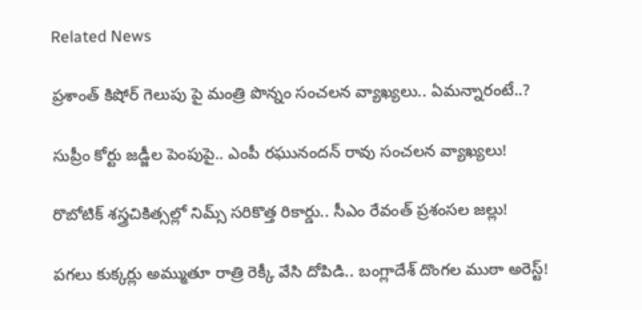Related News

ప్రశాంత్ కిషోర్ గెలుపు పై మంత్రి పొన్నం సంచలన వ్యాఖ్యలు.. ఏమన్నారంటే..?

సుప్రీం కోర్టు జడ్జీల పెంపుపై.. ఎంపీ రఘునందన్ రావు సంచలన వ్యాఖ్యలు!

రొబోటిక్ శస్త్రచికిత్సల్లో నిమ్స్ సరికొత్త రికార్డు.. సీఎం రేవంత్ ప్రశంసల జల్లు!

పగలు కుక్కర్లు అమ్ముతూ రాత్రి రెక్కీ వేసి దోపిడి.. బంగ్లాదేశ్ దొంగల ముఠా అరెస్ట్!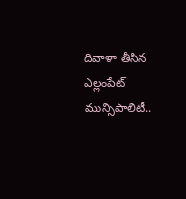దివాళా తీసిన ఎల్లంపేట్ మున్సిపాలిటీ..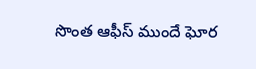సొంత ఆఫీస్ ముందే ఘోర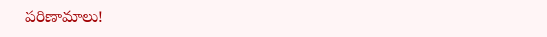పరిణామాలు!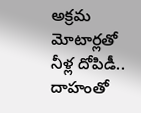అక్రమ మోటార్లతో నీళ్ల దోపిడీ.. దాహంతో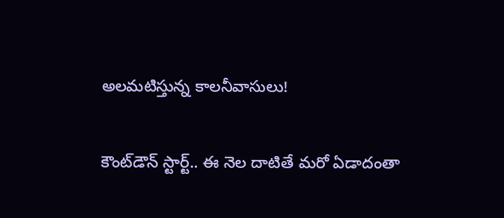అలమటిస్తున్న కాలనీవాసులు!

కౌంట్‌డౌన్ స్టార్ట్.. ఈ నెల దాటితే మరో ఏడాదంతా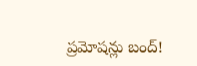ప్రమోషన్లు బంద్!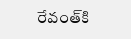రేవంత్‌కి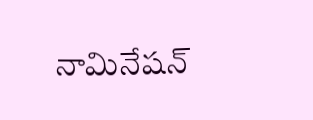నామినేషన్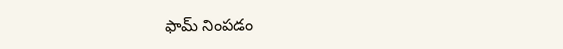ఫామ్ నింపడం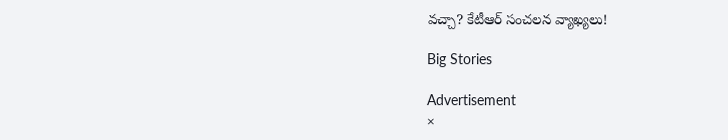వచ్చా? కేటీఆర్ సంచలన వ్యాఖ్యలు!

Big Stories

Advertisement
×